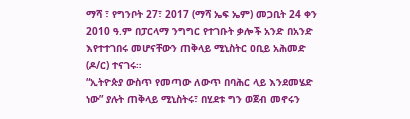ማሻ ፣ የግንቦት 27፣ 2017 (ማሻ ኤፍ ኤም) መጋቢት 24 ቀን 2010 ዓ.ም በፓርላማ ንግግር የተገቡት ቃሎች አንድ በአንድ እየተተገበሩ መሆናቸውን ጠቅላይ ሚኒስትር ዐቢይ አሕመድ (ዶ/ር) ተናገሩ።
“ኢትዮጵያ ውስጥ የመጣው ለውጥ በባሕር ላይ እንደመሄድ ነው” ያሉት ጠቅላይ ሚኒስትሩ፣ በሂደቱ ግን ወጀብ መኖሩን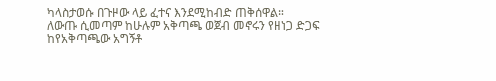ካላስታወሱ በጉዞው ላይ ፈተና እንደሚከብድ ጠቅሰዋል።
ለውጡ ሲመጣም ከሁሉም አቅጣጫ ወጀብ መኖሩን የዘነጋ ድጋፍ ከየአቅጣጫው አግኝቶ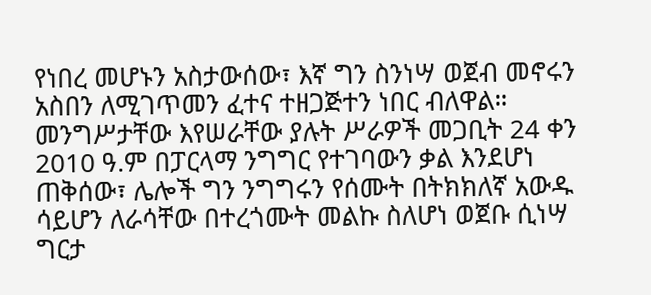የነበረ መሆኑን አስታውሰው፣ እኛ ግን ስንነሣ ወጀብ መኖሩን አስበን ለሚገጥመን ፈተና ተዘጋጅተን ነበር ብለዋል።
መንግሥታቸው እየሠራቸው ያሉት ሥራዎች መጋቢት 24 ቀን 2010 ዓ.ም በፓርላማ ንግግር የተገባውን ቃል እንደሆነ ጠቅሰው፣ ሌሎች ግን ንግግሩን የሰሙት በትክክለኛ አውዱ ሳይሆን ለራሳቸው በተረጎሙት መልኩ ስለሆነ ወጀቡ ሲነሣ ግርታ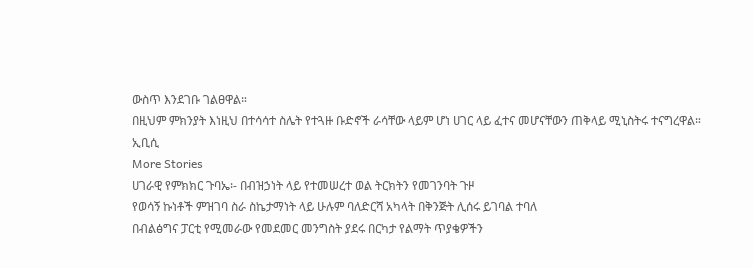ውስጥ እንደገቡ ገልፀዋል።
በዚህም ምክንያት እነዚህ በተሳሳተ ስሌት የተጓዙ ቡድኖች ራሳቸው ላይም ሆነ ሀገር ላይ ፈተና መሆናቸውን ጠቅላይ ሚኒስትሩ ተናግረዋል።
ኢቢሲ
More Stories
ሀገራዊ የምክክር ጉባኤ፡- በብዝኃነት ላይ የተመሠረተ ወል ትርክትን የመገንባት ጉዞ
የወሳኝ ኩነቶች ምዝገባ ስራ ስኬታማነት ላይ ሁሉም ባለድርሻ አካላት በቅንጅት ሊሰሩ ይገባል ተባለ
በብልፅግና ፓርቲ የሚመራው የመደመር መንግስት ያደሩ በርካታ የልማት ጥያቄዎችን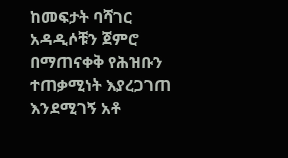ከመፍታት ባሻገር አዳዲሶቹን ጀምሮ በማጠናቀቅ የሕዝቡን ተጠቃሚነት እያረጋገጠ እንደሚገኝ አቶ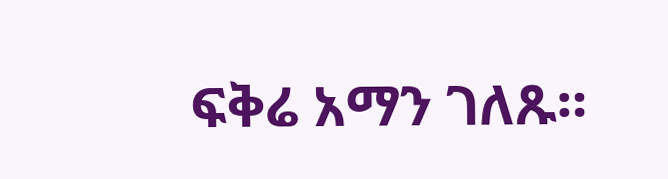ፍቅሬ አማን ገለጹ።